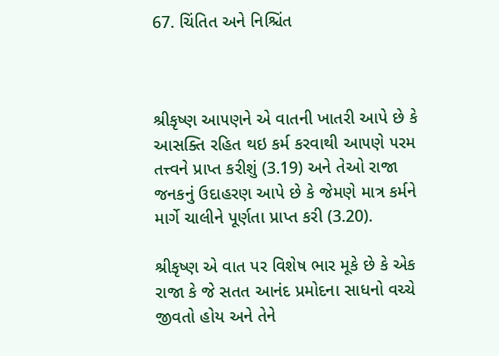67. ચિંતિત અને નિશ્ચિંત



શ્રીકૃષ્ણ આ૫ણને એ વાતની ખાતરી આપે છે કે આસક્તિ રહિત થઇ કર્મ કરવાથી આ૫ણે ૫રમ તત્ત્વને પ્રાપ્ત કરીશું (3.19) અને તેઓ રાજા જનકનું ઉદાહરણ આપે છે કે જેમણે માત્ર કર્મને માર્ગે ચાલીને પૂર્ણતા પ્રાપ્ત કરી (3.20).

શ્રીકૃષ્ણ એ વાત પર વિશેષ ભાર મૂકે છે કે એક રાજા કે જે સતત આનંદ પ્રમોદના સાધનો વચ્ચે જીવતો હોય અને તેને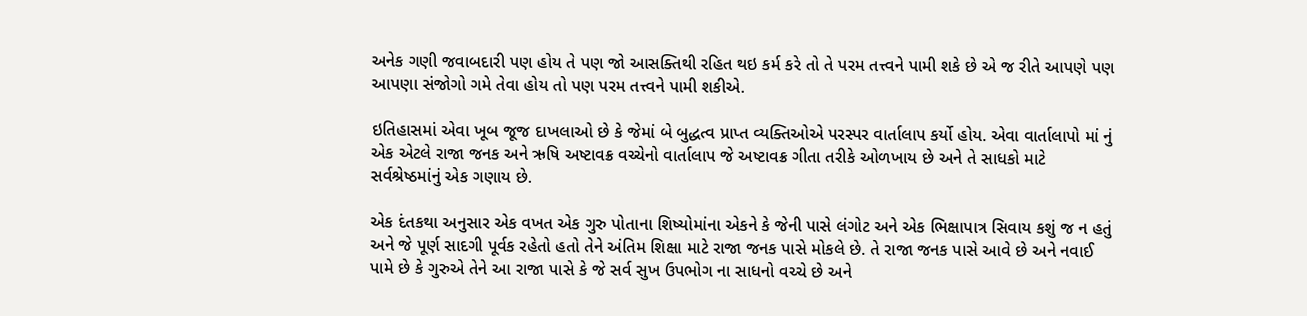અનેક ગણી જવાબદારી પણ હોય તે પણ જો આસક્તિથી રહિત થઇ કર્મ કરે તો તે પરમ તત્ત્વને પામી શકે છે એ જ રીતે આપણે પણ આપણા સંજોગો ગમે તેવા હોય તો પણ પરમ તત્ત્વને પામી શકીએ.

ઇતિહાસમાં એવા ખૂબ જૂજ દાખલાઓ છે કે જેમાં બે બુદ્ધત્વ પ્રાપ્ત વ્યક્તિઓએ પરસ્પર વાર્તાલાપ કર્યો હોય. એવા વાર્તાલાપો માં નું એક એટલે રાજા જનક અને ઋષિ અષ્ટાવક્ર વચ્ચેનો વાર્તાલાપ જે અષ્ટાવક્ર ગીતા તરીકે ઓળખાય છે અને તે સાધકો માટે સર્વશ્રેષ્ઠમાંનું એક ગણાય છે.

એક દંતકથા અનુસાર એક વખત એક ગુરુ પોતાના શિષ્યોમાંના એકને કે જેની પાસે લંગોટ અને એક ભિક્ષાપાત્ર સિવાય કશું જ ન હતું અને જે પૂર્ણ સાદગી પૂર્વક રહેતો હતો તેને અંતિમ શિક્ષા માટે રાજા જનક પાસે મોકલે છે. તે રાજા જનક પાસે આવે છે અને નવાઈ પામે છે કે ગુરુએ તેને આ રાજા પાસે કે જે સર્વ સુખ ઉપભોગ ના સાધનો વચ્ચે છે અને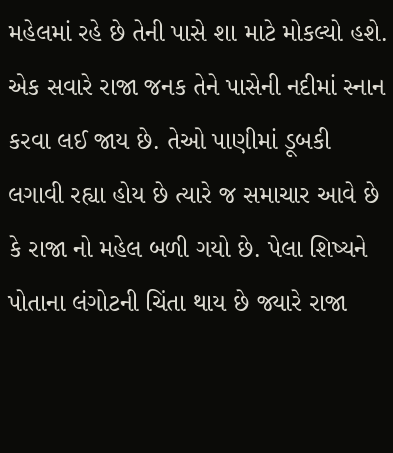મહેલમાં રહે છે તેની પાસે શા માટે મોકલ્યો હશે. એક સવારે રાજા જનક તેને પાસેની નદીમાં સ્નાન કરવા લઈ જાય છે. તેઓ પાણીમાં ડૂબકી લગાવી રહ્યા હોય છે ત્યારે જ સમાચાર આવે છે કે રાજા નો મહેલ બળી ગયો છે. પેલા શિષ્યને પોતાના લંગોટની ચિંતા થાય છે જ્યારે રાજા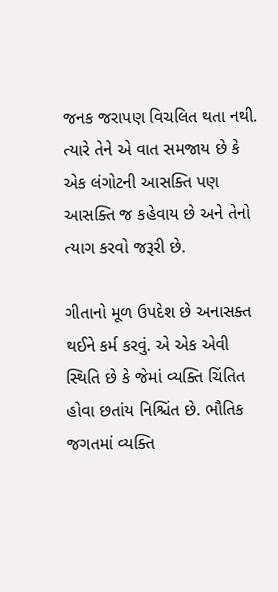જનક જરાપણ વિચલિત થતા નથી. ત્યારે તેને એ વાત સમજાય છે કે એક લંગોટની આસક્તિ પણ આસક્તિ જ કહેવાય છે અને તેનો ત્યાગ કરવો જરૂરી છે.

ગીતાનો મૂળ ઉપદેશ છે અનાસક્ત થઈને કર્મ કરવું. એ એક એવી સ્થિતિ છે કે જેમાં વ્યક્તિ ચિંતિત હોવા છતાંય નિશ્ચિંત છે. ભૌતિક જગતમાં વ્યક્તિ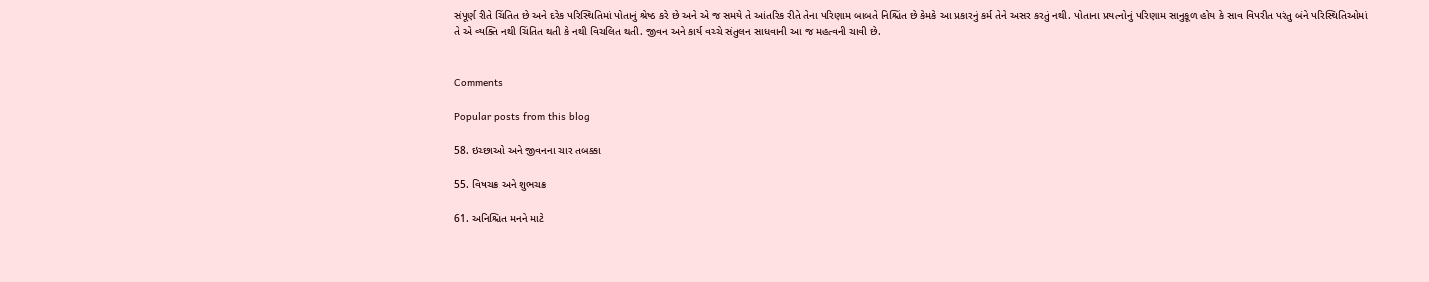સંપૂર્ણ રીતે ચિંતિત છે અને દરેક પરિસ્થિતિમાં પોતાનું શ્રેષ્ઠ કરે છે અને એ જ સમયે તે આંતરિક રીતે તેના પરિણામ બાબતે નિશ્ચિંત છે કેમકે આ પ્રકારનું કર્મ તેને અસર કરતું નથી. પોતાના પ્રયત્નોનું પરિણામ સાનુકૂળ હોય કે સાવ વિપરીત પરંતુ બંને પરિસ્થિતિઓમાં તે એ વ્યક્તિ નથી ચિંતિત થતી કે નથી વિચલિત થતી. જીવન અને કાર્ય વચ્ચે સંતુલન સાધવાની આ જ મહત્વની ચાવી છે.


Comments

Popular posts from this blog

58. ઇચ્છાઓ અને જીવનના ચાર તબક્કા

55. વિષચક્ર અને શુભચક્ર

61. અનિશ્ચિત મનને માટે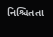નિશ્ચિતતા